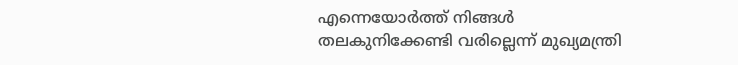എന്നെയോര്‍ത്ത് നിങ്ങള്‍ തലകുനിക്കേണ്ടി വരില്ലെന്ന് മുഖ്യമന്ത്രി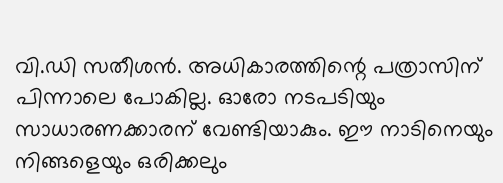വി.ഡി സതീശന്‍. അധികാരത്തിന്റെ പത്രാസിന് പിന്നാലെ പോകില്ല. ഓരോ നടപടിയും സാധാരണക്കാരന് വേണ്ടിയാകും. ഈ നാടിനെയും നിങ്ങളെയും ഒരിക്കലും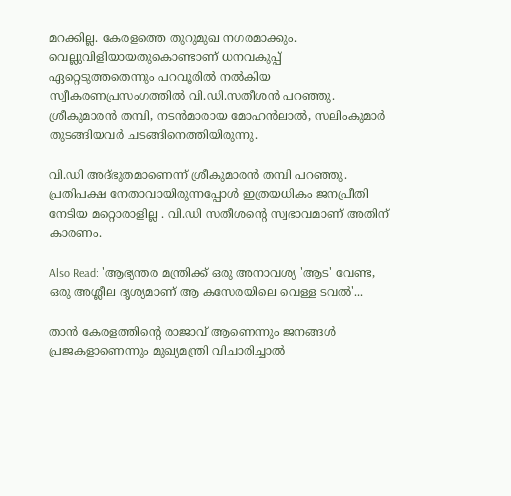മറക്കില്ല. കേരളത്തെ തുറുമുഖ നഗരമാക്കും. വെല്ലുവിളിയായതുകൊണ്ടാണ് ധനവകുപ്പ് ഏറ്റെടുത്തതെന്നും പറവൂരില്‍ നല്‍കിയ സ്വീകരണപ്രസംഗത്തില്‍ വി.ഡി.സതീശന്‍ പറഞ്ഞു. ശ്രീകുമാരന്‍ തമ്പി, നടന്‍മാരായ മോഹന്‍ലാല്‍, സലിംകുമാര്‍ തുടങ്ങിയവര്‍ ചടങ്ങിനെത്തിയിരുന്നു.

വി.ഡി അദ്ഭുതമാണെന്ന് ശ്രീകുമാരൻ തമ്പി പറഞ്ഞു. പ്രതിപക്ഷ നേതാവായിരുന്നപ്പോൾ ഇത്രയധികം ജനപ്രീതി നേടിയ മറ്റൊരാളില്ല . വി.ഡി സതീശന്റെ സ്വഭാവമാണ് അതിന് കാരണം.

Also Read: 'ആഭ്യന്തര മന്ത്രിക്ക് ഒരു അനാവശ്യ 'ആട' വേണ്ട, ഒരു അശ്ലീല ദൃശ്യമാണ് ആ കസേരയിലെ വെള്ള ടവല്‍'...

താൻ കേരളത്തിന്റെ രാജാവ് ആണെന്നും ജനങ്ങൾ പ്രജകളാണെന്നും മുഖ്യമന്ത്രി വിചാരിച്ചാൽ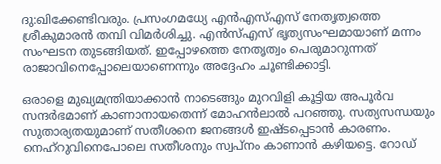ദു:ഖിക്കേണ്ടിവരും. പ്രസംഗമധ്യേ എന്‍എസ്എസ് നേതൃത്വത്തെ ശ്രീകുമാരന്‍ തമ്പി വിമര്‍ശിച്ചു. എൻസ്എസ് ഭൃത്യസംഘമായാണ് മന്നം സംഘടന തുടങ്ങിയത്. ഇപ്പോഴത്തെ നേതൃത്വം പെരുമാറുന്നത് രാജാവിനെപ്പോലെയാണെന്നും അദ്ദേഹം ചൂണ്ടിക്കാട്ടി.

ഒരാളെ മുഖ്യമന്ത്രിയാക്കാൻ നാടെങ്ങും മുറവിളി കൂട്ടിയ അപൂർവ സന്ദർഭമാണ് കാണാനായതെന്ന് മോഹന്‍ലാല്‍ പറഞ്ഞു. സത്യസന്ധയും സുതാര്യതയുമാണ് സതീശനെ ജനങ്ങൾ ഇഷ്ടപ്പെടാൻ കാരണം. നെഹ്‌റുവിനെപോലെ സതീശനും സ്വപ്നം കാണാൻ കഴിയട്ടെ. റോഡ്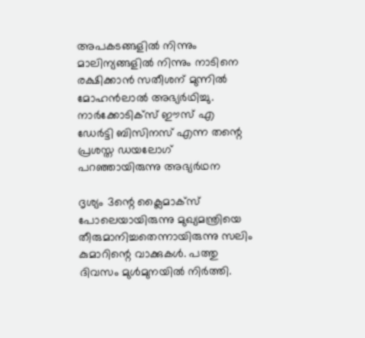അപകടങ്ങളിൽ നിന്നും മാലിന്യങ്ങളിൽ നിന്നും നാടിനെ രക്ഷിക്കാൻ സതീശന് മുന്നിൽ മോഹൻലാല്‍ അഭ്യര്‍ഥിച്ചു. നാർക്കോടിക്സ് ഈസ് എ ഡേർട്ടി ബിസിനസ് എന്ന തന്റെ പ്രശസ്ത ഡയലോഗ് പറഞ്ഞായിരുന്നു അഭ്യർഥന

ദൃശ്യം 3ന്റെ ക്ലൈമാക്സ് പോലെയായിരുന്നു മുഖ്യമന്ത്രിയെ തീരുമാനിച്ചതെന്നായിരുന്നു സലിം കുമാറിന്റെ വാക്കുകള്‍. പത്തു ദിവസം മുൾമുനയിൽ നിർത്തി.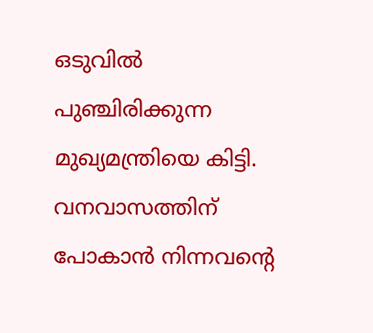ഒടുവില്‍ പുഞ്ചിരിക്കുന്ന മുഖ്യമന്ത്രിയെ കിട്ടി. വനവാസത്തിന് പോകാൻ നിന്നവന്റെ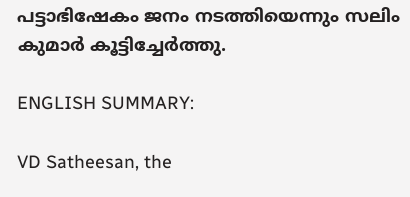പട്ടാഭിഷേകം ജനം നടത്തിയെന്നും സലിം കുമാര്‍ കൂട്ടിച്ചേര്‍ത്തു.

ENGLISH SUMMARY:

VD Satheesan, the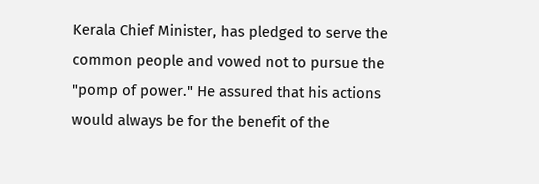Kerala Chief Minister, has pledged to serve the common people and vowed not to pursue the "pomp of power." He assured that his actions would always be for the benefit of the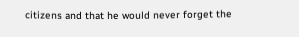citizens and that he would never forget the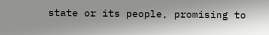state or its people, promising to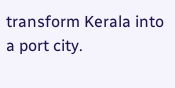transform Kerala into a port city.